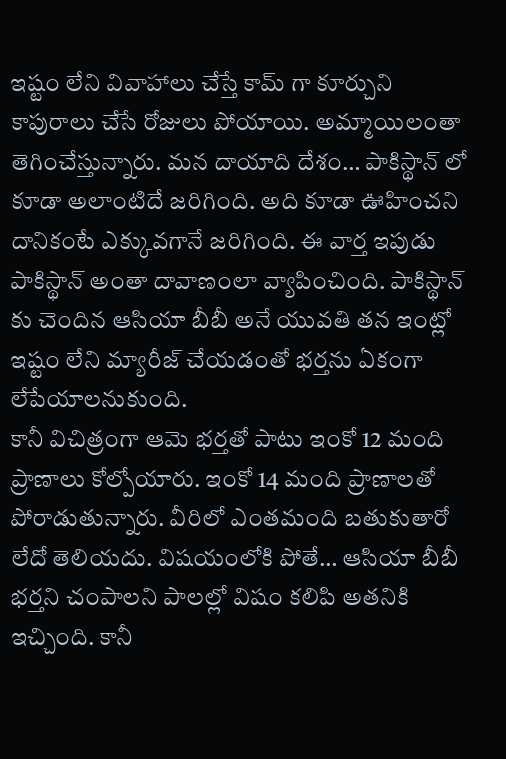ఇష్టం లేని వివాహాలు చేస్తే కామ్ గా కూర్చుని కాపురాలు చేసే రోజులు పోయాయి. అమ్మాయిలంతా తెగించేస్తున్నారు. మన దాయాది దేశం… పాకిస్థాన్ లో కూడా అలాంటిదే జరిగింది. అది కూడా ఊహించని దానికంటే ఎక్కువగానే జరిగింది. ఈ వార్త ఇపుడు పాకిస్థాన్ అంతా దావాణంలా వ్యాపించింది. పాకిస్థాన్ కు చెందిన ఆసియా బీబీ అనే యువతి తన ఇంట్లో ఇష్టం లేని మ్యారీజ్ చేయడంతో భర్తను ఏకంగా లేపేయాలనుకుంది.
కానీ విచిత్రంగా ఆమె భర్తతో పాటు ఇంకో 12 మంది ప్రాణాలు కోల్పోయారు. ఇంకో 14 మంది ప్రాణాలతో పోరాడుతున్నారు. వీరిలో ఎంతమంది బతుకుతారో లేదో తెలియదు. విషయంలోకి పోతే… ఆసియా బీబీ భర్తని చంపాలని పాలల్లో విషం కలిపి అతనికి ఇచ్చింది. కానీ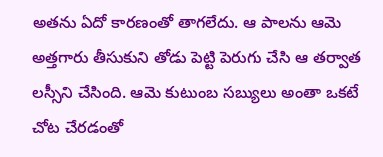అతను ఏదో కారణంతో తాగలేదు. ఆ పాలను ఆమె అత్తగారు తీసుకుని తోడు పెట్టి పెరుగు చేసి ఆ తర్వాత లస్సీని చేసింది. ఆమె కుటుంబ సబ్యులు అంతా ఒకటే చోట చేరడంతో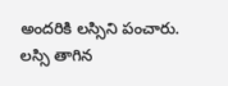అందరికి లస్సిని పంచారు. లస్సి తాగిన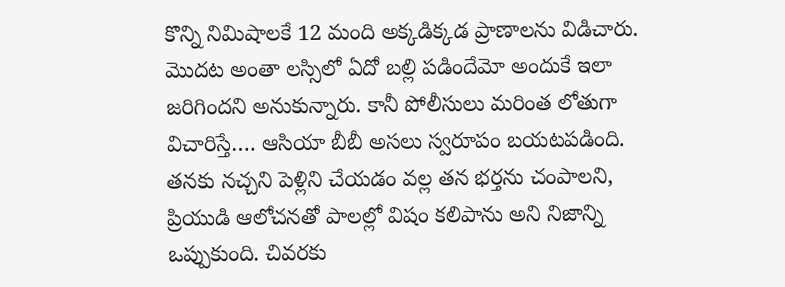కొన్ని నిమిషాలకే 12 మంది అక్కడిక్కడ ప్రాణాలను విడిచారు.
మొదట అంతా లస్సిలో ఏదో బల్లి పడిందేమో అందుకే ఇలా జరిగిందని అనుకున్నారు. కానీ పోలీసులు మరింత లోతుగా విచారిస్తే…. ఆసియా బీబీ అసలు స్వరూపం బయటపడింది. తనకు నచ్చని పెళ్లిని చేయడం వల్ల తన భర్తను చంపాలని, ప్రియుడి ఆలోచనతో పాలల్లో విషం కలిపాను అని నిజాన్ని ఒప్పుకుంది. చివరకు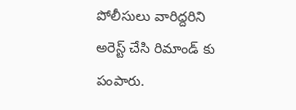పోలీసులు వారిద్దరిని అరెస్ట్ చేసి రిమాండ్ కు పంపారు.